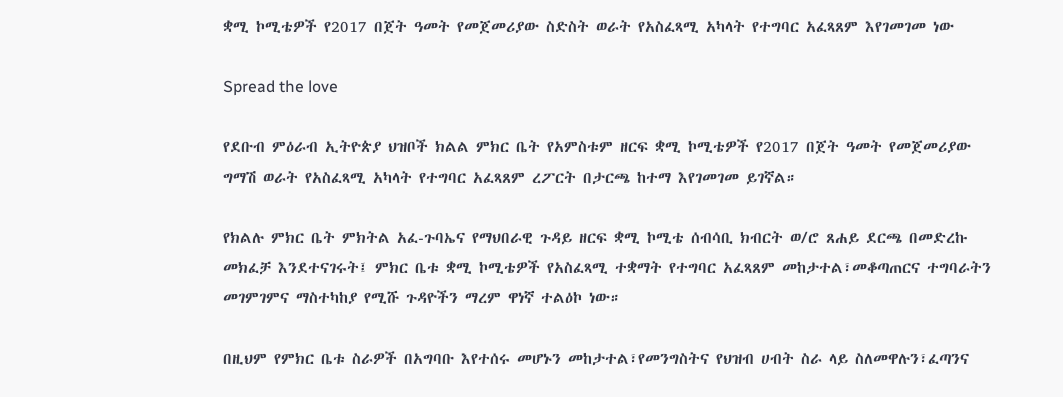ቋሚ ኮሚቴዎች የ2017 በጀት ዓመት የመጀመሪያው ስድስት ወራት የአስፈጻሚ አካላት የተግባር አፈጻጸም እየገመገመ ነው

Spread the love

የደቡብ ምዕራብ ኢትዮጵያ ህዝቦች ክልል ምክር ቤት የአምስቱም ዘርፍ ቋሚ ኮሚቴዎች የ2017 በጀት ዓመት የመጀመሪያው ግማሽ ወራት የአስፈጻሚ አካላት የተግባር አፈጻጸም ረፖርት በታርጫ ከተማ እየገመገመ ይገኛል።

የክልሉ ምክር ቤት ምክትል አፈ-ጉባኤና የማህበራዊ ጉዳይ ዘርፍ ቋሚ ኮሚቴ ሰብሳቢ ክብርት ወ/ሮ ጸሐይ ደርጫ በመድረኩ መክፈቻ እንደተናገሩት፤ ምክር ቤቱ ቋሚ ኮሚቴዎች የአስፈጻሚ ተቋማት የተግባር አፈጻጸም መከታተል፣መቆጣጠርና ተግባራትን መገምገምና ማስተካከያ የሚሹ ጉዳዮችን ማረም ዋነኛ ተልዕኮ ነው።

በዚህም የምክር ቤቱ ስራዎች በአግባቡ እየተሰሩ መሆኑን መከታተል፣የመንግስትና የህዝብ ሀብት ስራ ላይ ስለመዋሉን፣ፈጣንና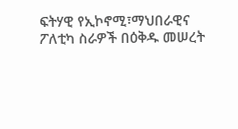ፍትሃዊ የኢኮኖሚ፣ማህበራዊና ፖለቲካ ስራዎች በዕቅዱ መሠረት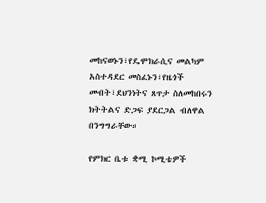መከናወኑን፣የዴሞክራሲና መልካም አስተዳደር መስፈኑን፣የዜጎች መብት፣ደህንነትና ጸጥታ ስለመከበሩን ክትትልና ድጋፍ ያደርጋል ብለዋል በንግግራቸው።

የምክር ቤቱ ቋሚ ኮሚቴዎች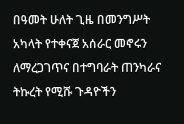በዓመት ሁለት ጊዜ በመንግሥት አካላት የተቀናጀ አሰራር መኖሩን ለማረጋገጥና በተግባራት ጠንካራና ትኩረት የሚሹ ጉዳዮችን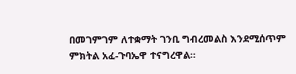በመገምገም ለተቋማት ገንቢ ግብረመልስ እንደሚሰጥም ምክትል አፈ-ጉባኤዋ ተናግረዋል።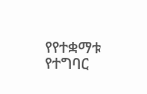የየተቋማቱ የተግባር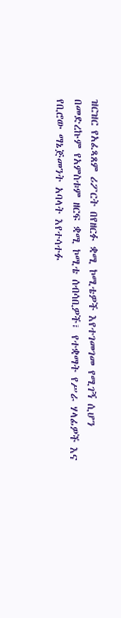ዝርዝር የአፈጻጸም ሪፖርት በየዘርፉ ቋሚ ኮሚቴዎች እየተገመገመ የሚገኝ ሲሆን በመድረኩም የአምስቱም ዘርፍ ቋሚ ኮሚቴ ሰብሳቢዎች፣ የተቋማት የሥራ ሃላፊዎች እና የቢሮው ማኔጅመንት አባላት እየተሳተፉ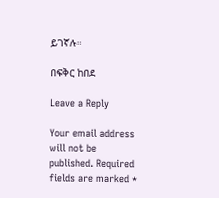ይገኛሉ።

በፍቅር ከበደ

Leave a Reply

Your email address will not be published. Required fields are marked *